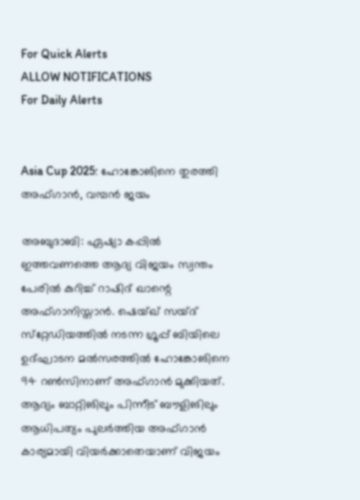For Quick Alerts
ALLOW NOTIFICATIONS
For Daily Alerts


Asia Cup 2025: ഹോങ്കോങിനെ തുരത്തി അഫ്ഗാന്‍, വമ്പന്‍ ജയം

അബുദാബി: ഏഷ്യാ കപ്പില്‍ ഇത്തവണത്തെ ആദ്യ വിജയം സ്വന്തം പേരില്‍ കുറിച്ച് റാഷിദ് ഖാന്റെ അഫ്ഗാനിസ്താന്‍. ഷെയ്ഖ് സയ്ദ് സ്‌റ്റേഡിയത്തില്‍ നടന്ന ഗ്രൂപ്പ് ബിയിലെ ഉദ്ഘാടന മല്‍സരത്തില്‍ ഹോങ്കോങിനെ 94 റണ്‍സിനാണ് അഫ്ഗാന്‍ മുക്കിയത്. ആദ്യം ബാറ്റിങിലും പിന്നീട് ബൗളിങിലും ആധിപത്യം പുലര്‍ത്തിയ അഫ്ഗാന്‍ കാര്യമായി വിയര്‍ക്കാതെയാണ് വിജയം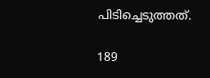പിടിച്ചെടുത്തത്.

189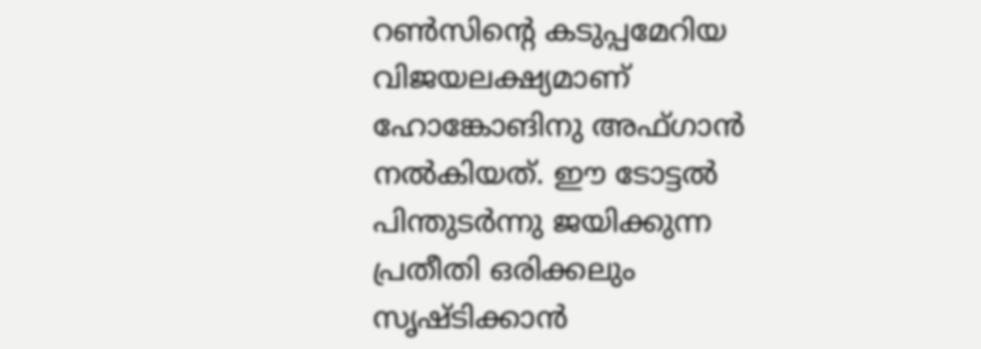റണ്‍സിന്റെ കടുപ്പമേറിയ വിജയലക്ഷ്യമാണ് ഹോങ്കോങിനു അഫ്ഗാന്‍ നല്‍കിയത്. ഈ ടോട്ടല്‍ പിന്തുടര്‍ന്നു ജയിക്കുന്ന പ്രതീതി ഒരിക്കലും സൃഷ്ടിക്കാന്‍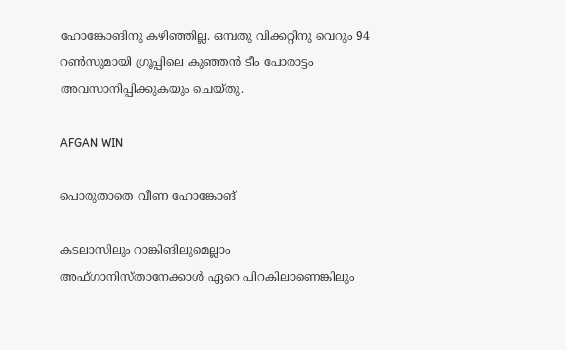ഹോങ്കോങിനു കഴിഞ്ഞില്ല. ഒമ്പതു വിക്കറ്റിനു വെറും 94 റണ്‍സുമായി ഗ്രൂപ്പിലെ കുഞ്ഞന്‍ ടീം പോരാട്ടം അവസാനിപ്പിക്കുകയും ചെയ്തു.

AFGAN WIN

പൊരുതാതെ വീണ ഹോങ്കോങ്

കടലാസിലും റാങ്കിങിലുമെല്ലാം അഫ്ഗാനിസ്താനേക്കാള്‍ ഏറെ പിറകിലാണെങ്കിലും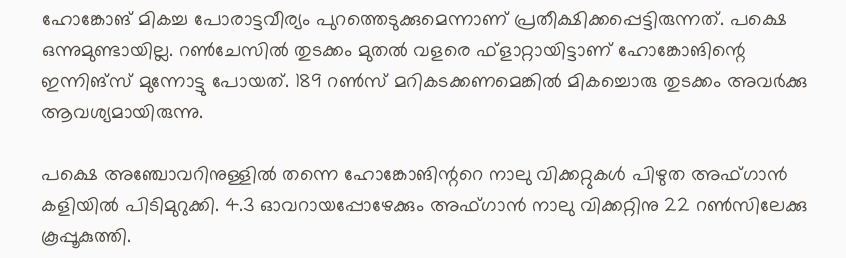ഹോങ്കോങ് മികച്ച പോരാട്ടവീര്യം പുറത്തെടുക്കുമെന്നാണ് പ്രതീക്ഷിക്കപ്പെട്ടിരുന്നത്. പക്ഷെ ഒന്നുമുണ്ടായില്ല. റണ്‍ചേസില്‍ തുടക്കം മുതല്‍ വളരെ ഫ്‌ളാറ്റായിട്ടാണ് ഹോങ്കോങിന്റെ ഇന്നിങ്‌സ് മുന്നോട്ടു പോയത്. 189 റണ്‍സ് മറികടക്കണമെങ്കില്‍ മികച്ചൊരു തുടക്കം അവര്‍ക്കു ആവശ്യമായിരുന്നു.

പക്ഷെ അഞ്ചോവറിനുള്ളില്‍ തന്നെ ഹോങ്കോങിന്ററെ നാലു വിക്കറ്റുകള്‍ പിഴുത അഫ്ഗാന്‍ കളിയില്‍ പിടിമുറുക്കി. 4.3 ഓവറായപ്പോഴേക്കും അഫ്ഗാന്‍ നാലു വിക്കറ്റിനു 22 റണ്‍സിലേക്കു കൂപ്പൂകുത്തി.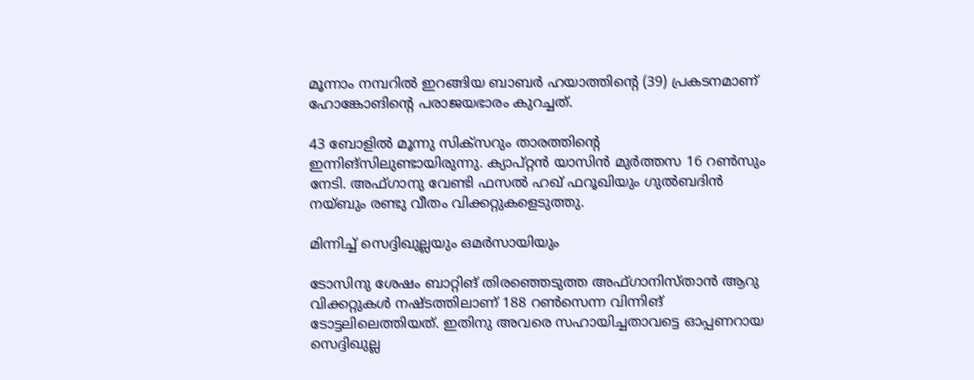മൂന്നാം നമ്പറില്‍ ഇറങ്ങിയ ബാബര്‍ ഹയാത്തിന്റെ (39) പ്രകടനമാണ് ഹോങ്കോങിന്റെ പരാജയഭാരം കുറച്ചത്.

43 ബോളില്‍ മൂന്നു സിക്‌സറും താരത്തിന്റെ ഇന്നിങ്‌സിലുണ്ടായിരുന്നു. ക്യാപ്റ്റന്‍ യാസിന്‍ മുര്‍ത്തസ 16 റണ്‍സും നേടി. അഫ്ഗാനു വേണ്ടി ഫസല്‍ ഹഖ് ഫറൂഖിയും ഗുല്‍ബദിന്‍ നയ്ബും രണ്ടു വീതം വിക്കറ്റുകളെടുത്തു.

മിന്നിച്ച് സെദ്ദിഖുല്ലയും ഒമര്‍സായിയും

ടോസിനു ശേഷം ബാറ്റിങ് തിരഞ്ഞെടുത്ത അഫ്ഗാനിസ്താന്‍ ആറു വിക്കറ്റുകള്‍ നഷ്ടത്തിലാണ് 188 റണ്‍സെന്ന വിന്നിങ് ടോട്ടലിലെത്തിയത്. ഇതിനു അവരെ സഹായിച്ചതാവട്ടെ ഓപ്പണറായ സെദ്ദിഖുല്ല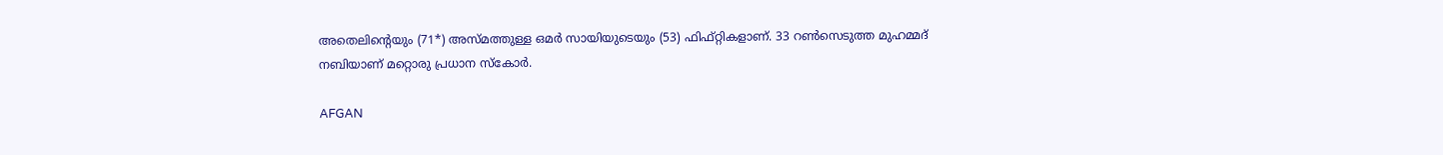അതെലിന്റെയും (71*) അസ്മത്തുള്ള ഒമര്‍ സായിയുടെയും (53) ഫിഫ്റ്റികളാണ്. 33 റണ്‍സെടുത്ത മുഹമ്മദ് നബിയാണ് മറ്റൊരു പ്രധാന സ്‌കോര്‍.

AFGAN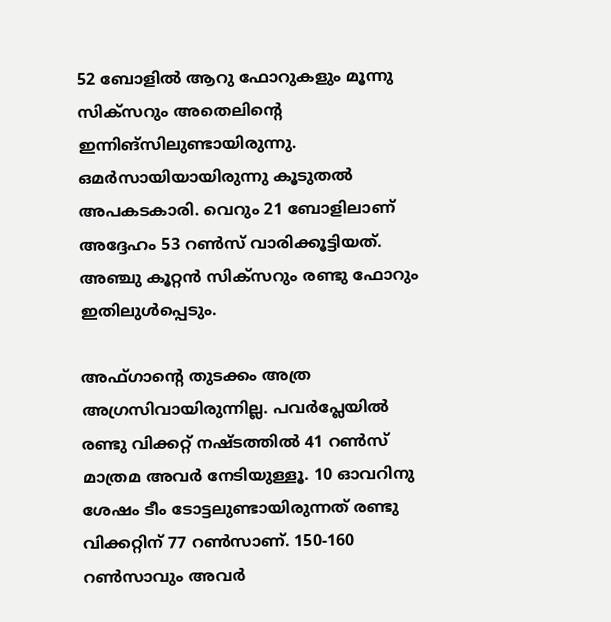52 ബോളില്‍ ആറു ഫോറുകളും മൂന്നു സിക്‌സറും അതെലിന്റെ ഇന്നിങ്‌സിലുണ്ടായിരുന്നു. ഒമര്‍സായിയായിരുന്നു കൂടുതല്‍ അപകടകാരി. വെറും 21 ബോളിലാണ് അദ്ദേഹം 53 റണ്‍സ് വാരിക്കൂട്ടിയത്. അഞ്ചു കൂറ്റന്‍ സിക്‌സറും രണ്ടു ഫോറും ഇതിലുള്‍പ്പെടും.

അഫ്ഗാന്റെ തുടക്കം അത്ര അഗ്രസിവായിരുന്നില്ല. പവര്‍പ്ലേയില്‍ രണ്ടു വിക്കറ്റ് നഷ്ടത്തില്‍ 41 റണ്‍സ് മാത്രമ അവര്‍ നേടിയുള്ളൂ. 10 ഓവറിനു ശേഷം ടീം ടോട്ടലുണ്ടായിരുന്നത് രണ്ടു വിക്കറ്റിന് 77 റണ്‍സാണ്. 150-160 റണ്‍സാവും അവര്‍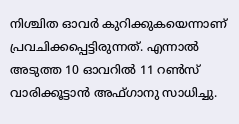നിശ്ചിത ഓവര്‍ കുറിക്കുകയെന്നാണ് പ്രവചിക്കപ്പെട്ടിരുന്നത്. എന്നാല്‍ അടുത്ത 10 ഓവറില്‍ 11 റണ്‍സ് വാരിക്കൂട്ടാന്‍ അഫ്ഗാനു സാധിച്ചു.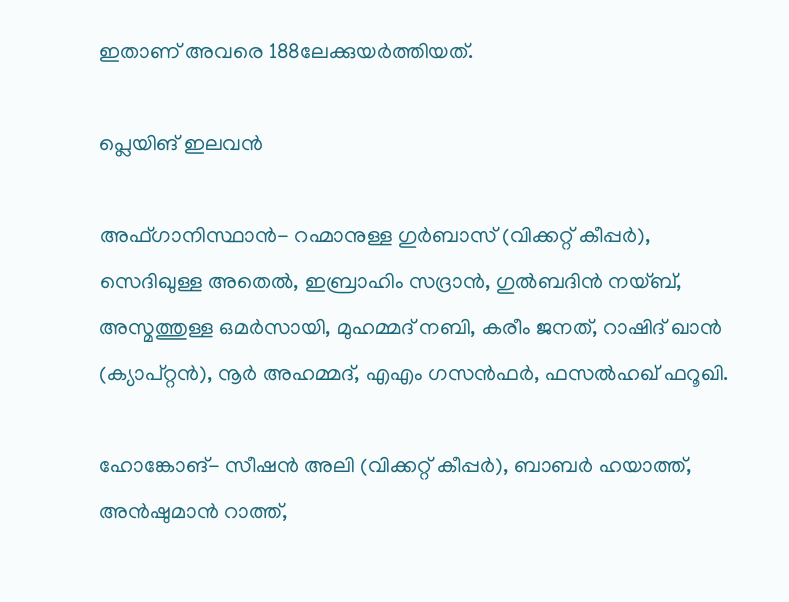ഇതാണ് അവരെ 188ലേക്കുയര്‍ത്തിയത്.

പ്ലെയിങ് ഇലവന്‍

അഫ്ഗാനിസ്ഥാന്‍- റഹ്മാനുള്ള ഗുര്‍ബാസ് (വിക്കറ്റ് കീപ്പര്‍), സെദിഖുള്ള അതെല്‍, ഇബ്രാഹിം സദ്രാന്‍, ഗുല്‍ബദിന്‍ നയ്ബ്, അസ്മത്തുള്ള ഒമര്‍സായി, മുഹമ്മദ് നബി, കരീം ജനത്, റാഷിദ് ഖാന്‍ (ക്യാപ്റ്റന്‍), നൂര്‍ അഹമ്മദ്, എഎം ഗസന്‍ഫര്‍, ഫസല്‍ഹഖ് ഫറൂഖി.

ഹോങ്കോങ്- സീഷന്‍ അലി (വിക്കറ്റ് കീപ്പര്‍), ബാബര്‍ ഹയാത്ത്, അന്‍ഷുമാന്‍ റാത്ത്,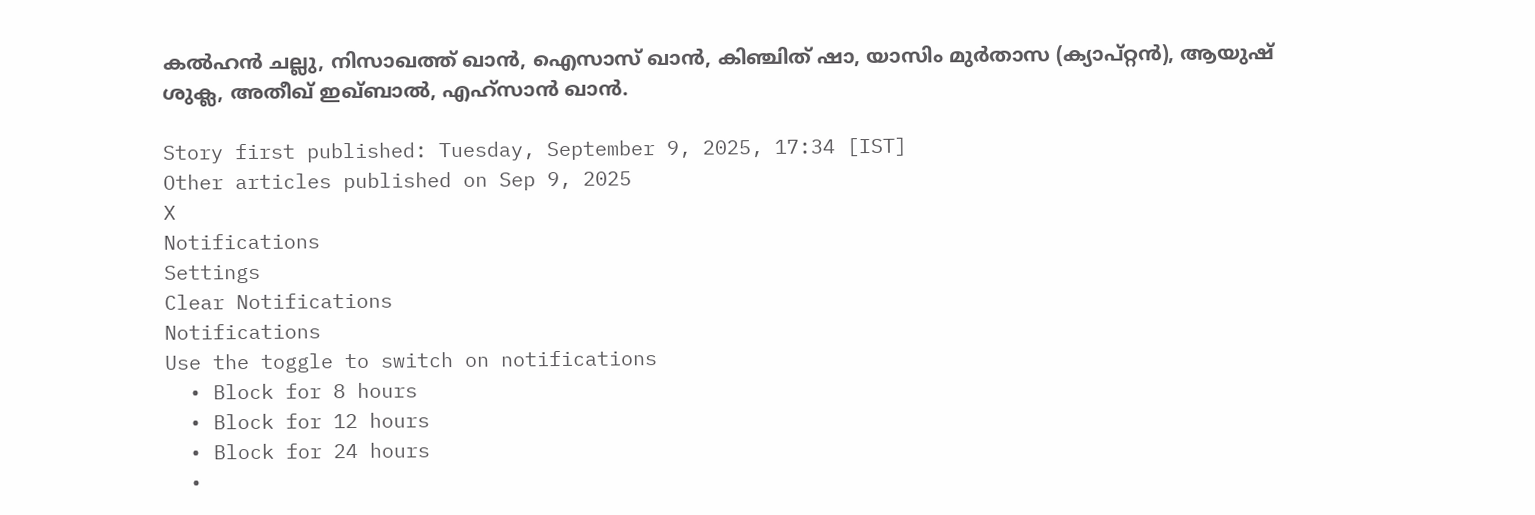കല്‍ഹന്‍ ചല്ലു, നിസാഖത്ത് ഖാന്‍, ഐസാസ് ഖാന്‍, കിഞ്ചിത് ഷാ, യാസിം മുര്‍താസ (ക്യാപ്റ്റന്‍), ആയുഷ് ശുക്ല, അതീഖ് ഇഖ്ബാല്‍, എഹ്സാന്‍ ഖാന്‍.

Story first published: Tuesday, September 9, 2025, 17:34 [IST]
Other articles published on Sep 9, 2025
X
Notifications
Settings
Clear Notifications
Notifications
Use the toggle to switch on notifications
  • Block for 8 hours
  • Block for 12 hours
  • Block for 24 hours
  •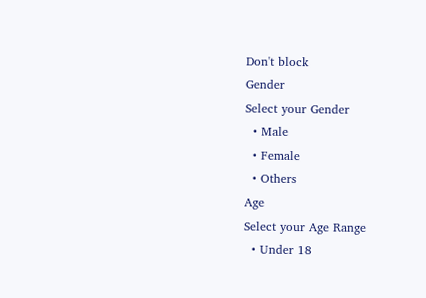Don't block
Gender
Select your Gender
  • Male
  • Female
  • Others
Age
Select your Age Range
  • Under 18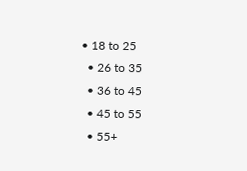• 18 to 25
  • 26 to 35
  • 36 to 45
  • 45 to 55
  • 55+